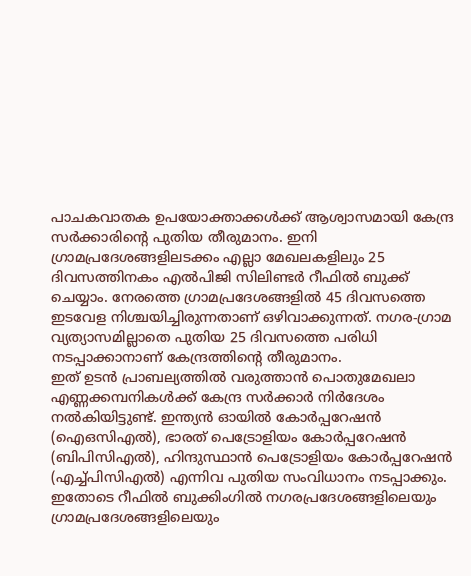പാചകവാതക ഉപയോക്താക്കൾക്ക് ആശ്വാസമായി കേന്ദ്ര സർക്കാരിന്റെ പുതിയ തീരുമാനം. ഇനി ഗ്രാമപ്രദേശങ്ങളിലടക്കം എല്ലാ മേഖലകളിലും 25 ദിവസത്തിനകം എൽപിജി സിലിണ്ടർ റീഫിൽ ബുക്ക് ചെയ്യാം. നേരത്തെ ഗ്രാമപ്രദേശങ്ങളിൽ 45 ദിവസത്തെ ഇടവേള നിശ്ചയിച്ചിരുന്നതാണ് ഒഴിവാക്കുന്നത്. നഗര-ഗ്രാമ വ്യത്യാസമില്ലാതെ പുതിയ 25 ദിവസത്തെ പരിധി നടപ്പാക്കാനാണ് കേന്ദ്രത്തിന്റെ തീരുമാനം.
ഇത് ഉടൻ പ്രാബല്യത്തിൽ വരുത്താൻ പൊതുമേഖലാ എണ്ണക്കമ്പനികൾക്ക് കേന്ദ്ര സർക്കാർ നിർദേശം നൽകിയിട്ടുണ്ട്. ഇന്ത്യൻ ഓയിൽ കോർപ്പറേഷൻ (ഐഒസിഎൽ), ഭാരത് പെട്രോളിയം കോർപ്പറേഷൻ (ബിപിസിഎൽ), ഹിന്ദുസ്ഥാൻ പെട്രോളിയം കോർപ്പറേഷൻ (എച്ച്പിസിഎൽ) എന്നിവ പുതിയ സംവിധാനം നടപ്പാക്കും. ഇതോടെ റീഫിൽ ബുക്കിംഗിൽ നഗരപ്രദേശങ്ങളിലെയും ഗ്രാമപ്രദേശങ്ങളിലെയും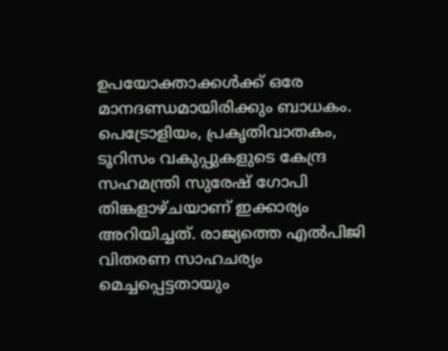ഉപയോക്താക്കൾക്ക് ഒരേ മാനദണ്ഡമായിരിക്കും ബാധകം.
പെട്രോളിയം, പ്രകൃതിവാതകം, ടൂറിസം വകുപ്പുകളുടെ കേന്ദ്ര സഹമന്ത്രി സുരേഷ് ഗോപി തിങ്കളാഴ്ചയാണ് ഇക്കാര്യം അറിയിച്ചത്. രാജ്യത്തെ എൽപിജി വിതരണ സാഹചര്യം മെച്ചപ്പെട്ടതായും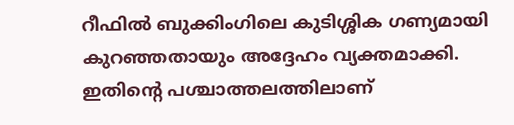റീഫിൽ ബുക്കിംഗിലെ കുടിശ്ശിക ഗണ്യമായി കുറഞ്ഞതായും അദ്ദേഹം വ്യക്തമാക്കി. ഇതിന്റെ പശ്ചാത്തലത്തിലാണ്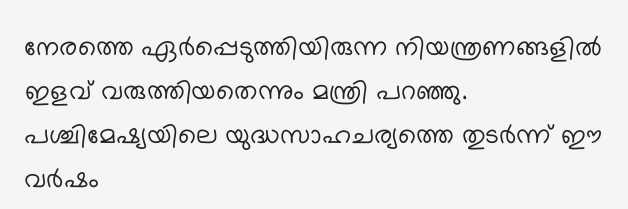നേരത്തെ ഏർപ്പെടുത്തിയിരുന്ന നിയന്ത്രണങ്ങളിൽ ഇളവ് വരുത്തിയതെന്നും മന്ത്രി പറഞ്ഞു.
പശ്ചിമേഷ്യയിലെ യുദ്ധസാഹചര്യത്തെ തുടർന്ന് ഈ വർഷം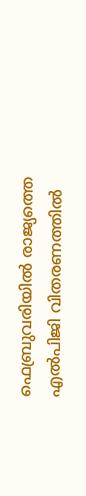ഫെബ്രുവരിയിൽ രാജ്യത്തെ എൽപിജി വിതരണത്തിൽ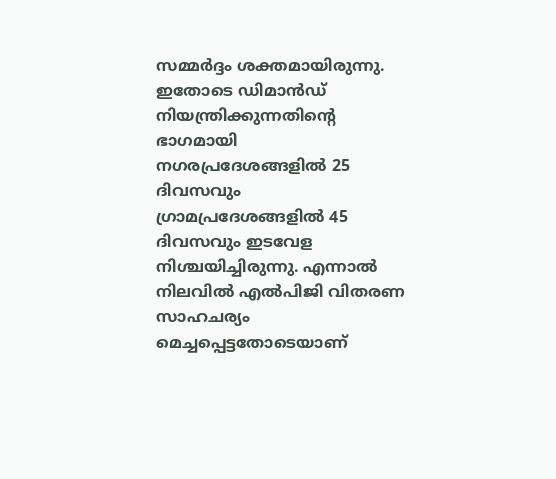സമ്മർദ്ദം ശക്തമായിരുന്നു. ഇതോടെ ഡിമാൻഡ് നിയന്ത്രിക്കുന്നതിന്റെ ഭാഗമായി നഗരപ്രദേശങ്ങളിൽ 25 ദിവസവും ഗ്രാമപ്രദേശങ്ങളിൽ 45 ദിവസവും ഇടവേള നിശ്ചയിച്ചിരുന്നു. എന്നാൽ നിലവിൽ എൽപിജി വിതരണ സാഹചര്യം മെച്ചപ്പെട്ടതോടെയാണ്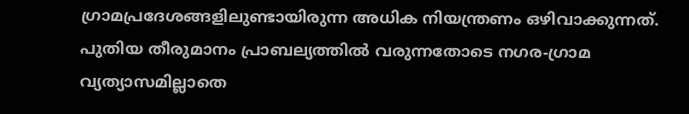ഗ്രാമപ്രദേശങ്ങളിലുണ്ടായിരുന്ന അധിക നിയന്ത്രണം ഒഴിവാക്കുന്നത്.
പുതിയ തീരുമാനം പ്രാബല്യത്തിൽ വരുന്നതോടെ നഗര-ഗ്രാമ വ്യത്യാസമില്ലാതെ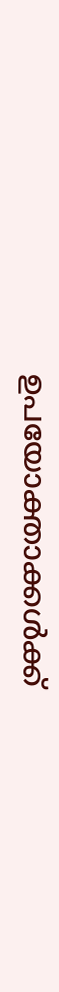ഉപയോക്താക്കൾക്ക്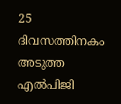25 ദിവസത്തിനകം അടുത്ത എൽപിജി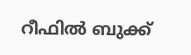റീഫിൽ ബുക്ക്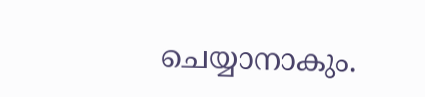ചെയ്യാനാകും.